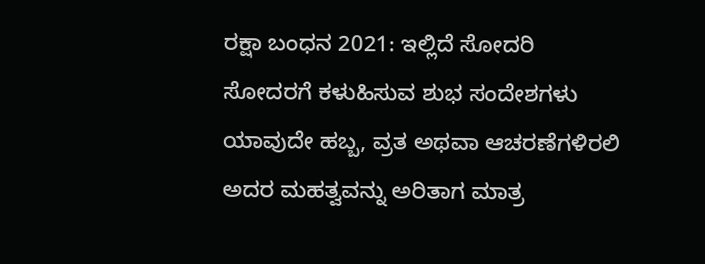ರಕ್ಷಾ ಬಂಧನ 2021: ಇಲ್ಲಿದೆ ಸೋದರಿ ಸೋದರಗೆ ಕಳುಹಿಸುವ ಶುಭ ಸಂದೇಶಗಳು
ಯಾವುದೇ ಹಬ್ಬ, ವ್ರತ ಅಥವಾ ಆಚರಣೆಗಳಿರಲಿ ಅದರ ಮಹತ್ವವನ್ನು ಅರಿತಾಗ ಮಾತ್ರ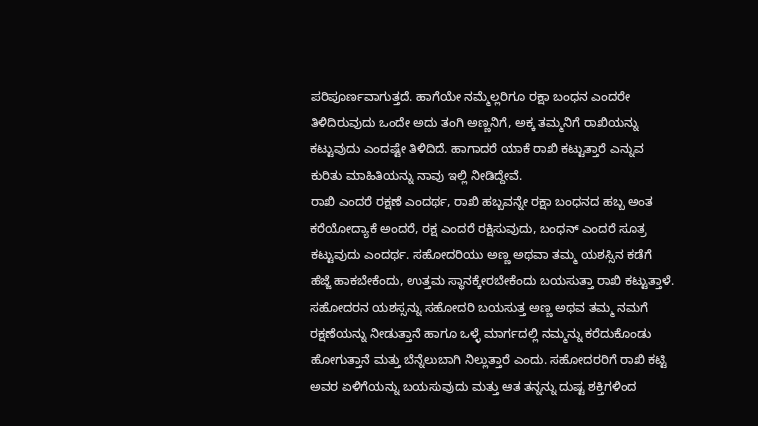ಪರಿಪೂರ್ಣವಾಗುತ್ತದೆ. ಹಾಗೆಯೇ ನಮ್ಮೆಲ್ಲರಿಗೂ ರಕ್ಷಾ ಬಂಧನ ಎಂದರೇ ತಿಳಿದಿರುವುದು ಒಂದೇ ಅದು ತಂಗಿ ಅಣ್ಣನಿಗೆ, ಅಕ್ಕ ತಮ್ಮನಿಗೆ ರಾಖಿಯನ್ನು ಕಟ್ಟುವುದು ಎಂದಷ್ಟೇ ತಿಳಿದಿದೆ. ಹಾಗಾದರೆ ಯಾಕೆ ರಾಖಿ ಕಟ್ಟುತ್ತಾರೆ ಎನ್ನುವ ಕುರಿತು ಮಾಹಿತಿಯನ್ನು ನಾವು ಇಲ್ಲಿ ನೀಡಿದ್ದೇವೆ.
ರಾಖಿ ಎಂದರೆ ರಕ್ಷಣೆ ಎಂದರ್ಥ, ರಾಖಿ ಹಬ್ಬವನ್ನೇ ರಕ್ಷಾ ಬಂಧನದ ಹಬ್ಬ ಅಂತ ಕರೆಯೋದ್ಯಾಕೆ ಅಂದರೆ, ರಕ್ಷ ಎಂದರೆ ರಕ್ಷಿಸುವುದು, ಬಂಧನ್ ಎಂದರೆ ಸೂತ್ರ ಕಟ್ಟುವುದು ಎಂದರ್ಥ. ಸಹೋದರಿಯು ಅಣ್ಣ ಅಥವಾ ತಮ್ಮ ಯಶಸ್ಸಿನ ಕಡೆಗೆ ಹೆಜ್ಜೆ ಹಾಕಬೇಕೆಂದು, ಉತ್ತಮ ಸ್ಥಾನಕ್ಕೇರಬೇಕೆಂದು ಬಯಸುತ್ತಾ ರಾಖಿ ಕಟ್ಟುತ್ತಾಳೆ.
ಸಹೋದರನ ಯಶಸ್ಸನ್ನು ಸಹೋದರಿ ಬಯಸುತ್ತ ಅಣ್ಣ ಅಥವ ತಮ್ಮ ನಮಗೆ ರಕ್ಷಣೆಯನ್ನು ನೀಡುತ್ತಾನೆ ಹಾಗೂ ಒಳ್ಳೆ ಮಾರ್ಗದಲ್ಲಿ ನಮ್ಮನ್ನು ಕರೆದುಕೊಂಡು ಹೋಗುತ್ತಾನೆ ಮತ್ತು ಬೆನ್ನೆಲುಬಾಗಿ ನಿಲ್ಲುತ್ತಾರೆ ಎಂದು. ಸಹೋದರರಿಗೆ ರಾಖಿ ಕಟ್ಟಿ ಅವರ ಏಳಿಗೆಯನ್ನು ಬಯಸುವುದು ಮತ್ತು ಆತ ತನ್ನನ್ನು ದುಷ್ಟ ಶಕ್ತಿಗಳಿಂದ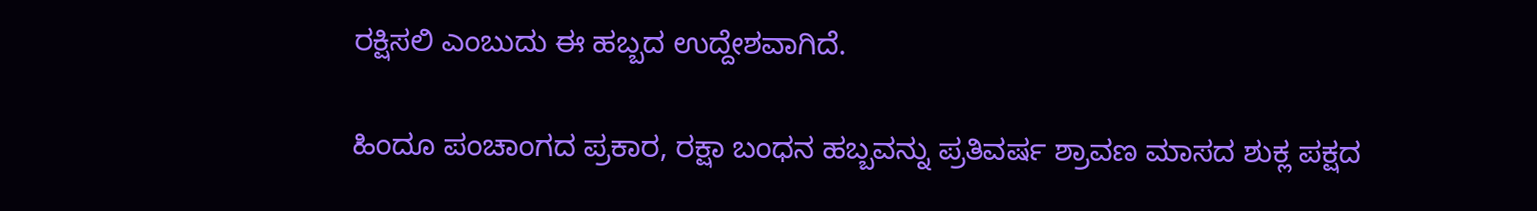ರಕ್ಷಿಸಲಿ ಎಂಬುದು ಈ ಹಬ್ಬದ ಉದ್ದೇಶವಾಗಿದೆ.

ಹಿಂದೂ ಪಂಚಾಂಗದ ಪ್ರಕಾರ, ರಕ್ಷಾ ಬಂಧನ ಹಬ್ಬವನ್ನು ಪ್ರತಿವರ್ಷ ಶ್ರಾವಣ ಮಾಸದ ಶುಕ್ಲ ಪಕ್ಷದ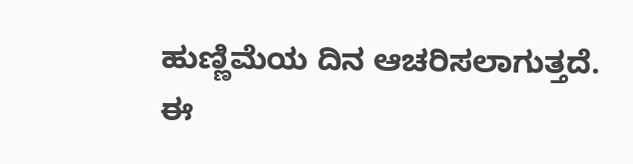ಹುಣ್ಣಿಮೆಯ ದಿನ ಆಚರಿಸಲಾಗುತ್ತದೆ. ಈ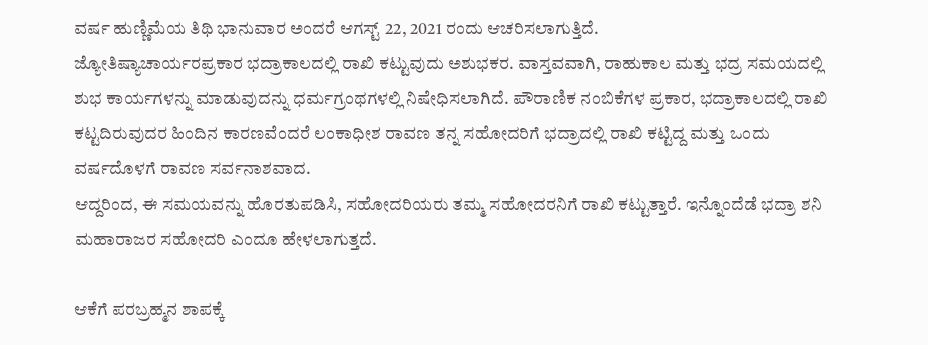ವರ್ಷ ಹುಣ್ಣಿಮೆಯ ತಿಥಿ ಭಾನುವಾರ ಅಂದರೆ ಆಗಸ್ಟ್ 22, 2021 ರಂದು ಆಚರಿಸಲಾಗುತ್ತಿದೆ.
ಜ್ಯೋತಿಷ್ಯಾಚಾರ್ಯರಪ್ರಕಾರ ಭದ್ರಾಕಾಲದಲ್ಲಿ ರಾಖಿ ಕಟ್ಟುವುದು ಅಶುಭಕರ. ವಾಸ್ತವವಾಗಿ, ರಾಹುಕಾಲ ಮತ್ತು ಭದ್ರ ಸಮಯದಲ್ಲಿ ಶುಭ ಕಾರ್ಯಗಳನ್ನು ಮಾಡುವುದನ್ನು ಧರ್ಮಗ್ರಂಥಗಳಲ್ಲಿ ನಿಷೇಧಿಸಲಾಗಿದೆ. ಪೌರಾಣಿಕ ನಂಬಿಕೆಗಳ ಪ್ರಕಾರ, ಭದ್ರಾಕಾಲದಲ್ಲಿ ರಾಖಿ ಕಟ್ಟದಿರುವುದರ ಹಿಂದಿನ ಕಾರಣವೆಂದರೆ ಲಂಕಾಧೀಶ ರಾವಣ ತನ್ನ ಸಹೋದರಿಗೆ ಭದ್ರಾದಲ್ಲಿ ರಾಖಿ ಕಟ್ಟಿದ್ದ ಮತ್ತು ಒಂದು ವರ್ಷದೊಳಗೆ ರಾವಣ ಸರ್ವನಾಶವಾದ.
ಆದ್ದರಿಂದ, ಈ ಸಮಯವನ್ನು ಹೊರತುಪಡಿಸಿ, ಸಹೋದರಿಯರು ತಮ್ಮ ಸಹೋದರನಿಗೆ ರಾಖಿ ಕಟ್ಟುತ್ತಾರೆ. ಇನ್ನೊಂದೆಡೆ ಭದ್ರಾ ಶನಿ ಮಹಾರಾಜರ ಸಹೋದರಿ ಎಂದೂ ಹೇಳಲಾಗುತ್ತದೆ.

ಆಕೆಗೆ ಪರಬ್ರಹ್ಮನ ಶಾಪಕ್ಕೆ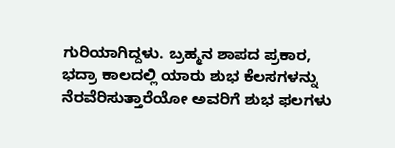ಗುರಿಯಾಗಿದ್ದಳು. ಬ್ರಹ್ಮನ ಶಾಪದ ಪ್ರಕಾರ, ಭದ್ರಾ ಕಾಲದಲ್ಲಿ ಯಾರು ಶುಭ ಕೆಲಸಗಳನ್ನು ನೆರವೆರಿಸುತ್ತಾರೆಯೋ ಅವರಿಗೆ ಶುಭ ಫಲಗಳು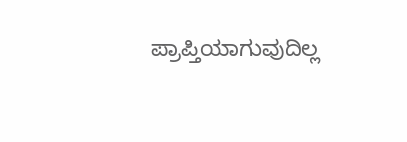ಪ್ರಾಪ್ತಿಯಾಗುವುದಿಲ್ಲ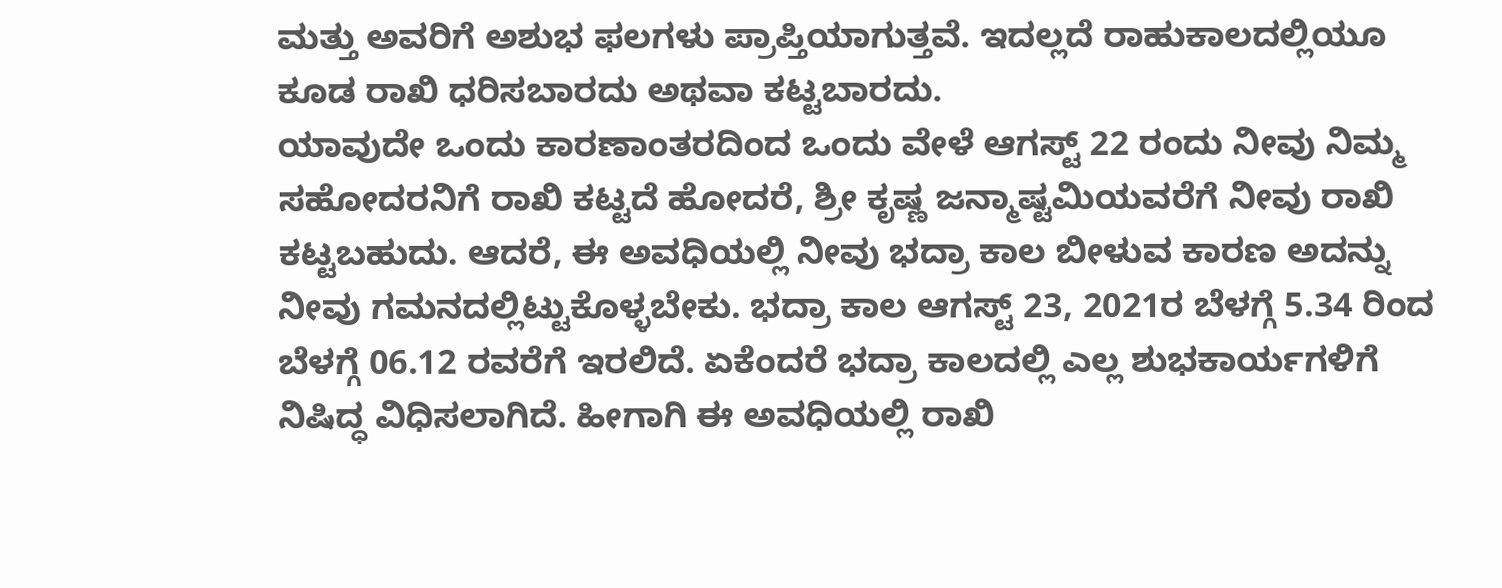ಮತ್ತು ಅವರಿಗೆ ಅಶುಭ ಫಲಗಳು ಪ್ರಾಪ್ತಿಯಾಗುತ್ತವೆ. ಇದಲ್ಲದೆ ರಾಹುಕಾಲದಲ್ಲಿಯೂ ಕೂಡ ರಾಖಿ ಧರಿಸಬಾರದು ಅಥವಾ ಕಟ್ಟಬಾರದು.
ಯಾವುದೇ ಒಂದು ಕಾರಣಾಂತರದಿಂದ ಒಂದು ವೇಳೆ ಆಗಸ್ಟ್ 22 ರಂದು ನೀವು ನಿಮ್ಮ ಸಹೋದರನಿಗೆ ರಾಖಿ ಕಟ್ಟದೆ ಹೋದರೆ, ಶ್ರೀ ಕೃಷ್ಣ ಜನ್ಮಾಷ್ಟಮಿಯವರೆಗೆ ನೀವು ರಾಖಿ ಕಟ್ಟಬಹುದು. ಆದರೆ, ಈ ಅವಧಿಯಲ್ಲಿ ನೀವು ಭದ್ರಾ ಕಾಲ ಬೀಳುವ ಕಾರಣ ಅದನ್ನು ನೀವು ಗಮನದಲ್ಲಿಟ್ಟುಕೊಳ್ಳಬೇಕು. ಭದ್ರಾ ಕಾಲ ಆಗಸ್ಟ್ 23, 2021ರ ಬೆಳಗ್ಗೆ 5.34 ರಿಂದ ಬೆಳಗ್ಗೆ 06.12 ರವರೆಗೆ ಇರಲಿದೆ. ಏಕೆಂದರೆ ಭದ್ರಾ ಕಾಲದಲ್ಲಿ ಎಲ್ಲ ಶುಭಕಾರ್ಯಗಳಿಗೆ ನಿಷಿದ್ಧ ವಿಧಿಸಲಾಗಿದೆ. ಹೀಗಾಗಿ ಈ ಅವಧಿಯಲ್ಲಿ ರಾಖಿ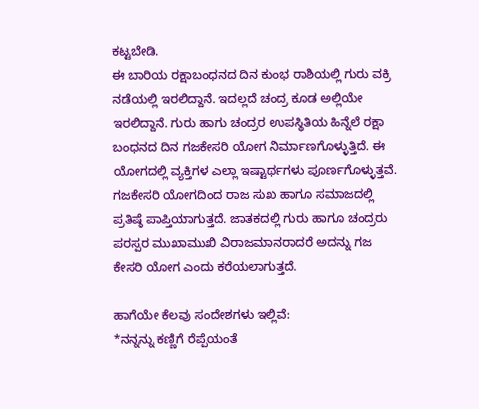ಕಟ್ಟಬೇಡಿ.
ಈ ಬಾರಿಯ ರಕ್ಷಾಬಂಧನದ ದಿನ ಕುಂಭ ರಾಶಿಯಲ್ಲಿ ಗುರು ವಕ್ರಿ ನಡೆಯಲ್ಲಿ ಇರಲಿದ್ದಾನೆ. ಇದಲ್ಲದೆ ಚಂದ್ರ ಕೂಡ ಅಲ್ಲಿಯೇ ಇರಲಿದ್ದಾನೆ. ಗುರು ಹಾಗು ಚಂದ್ರರ ಉಪಸ್ಥಿತಿಯ ಹಿನ್ನೆಲೆ ರಕ್ಷಾ ಬಂಧನದ ದಿನ ಗಜಕೇಸರಿ ಯೋಗ ನಿರ್ಮಾಣಗೊಳ್ಳುತ್ತಿದೆ. ಈ ಯೋಗದಲ್ಲಿ ವ್ಯಕ್ತಿಗಳ ಎಲ್ಲಾ ಇಷ್ಟಾರ್ಥಗಳು ಪೂರ್ಣಗೊಳ್ಳುತ್ತವೆ. ಗಜಕೇಸರಿ ಯೋಗದಿಂದ ರಾಜ ಸುಖ ಹಾಗೂ ಸಮಾಜದಲ್ಲಿ ಪ್ರತಿಷ್ಠೆ ಪಾಪ್ತಿಯಾಗುತ್ತದೆ. ಜಾತಕದಲ್ಲಿ ಗುರು ಹಾಗೂ ಚಂದ್ರರು ಪರಸ್ಪರ ಮುಖಾಮುಖಿ ವಿರಾಜಮಾನರಾದರೆ ಅದನ್ನು ಗಜ ಕೇಸರಿ ಯೋಗ ಎಂದು ಕರೆಯಲಾಗುತ್ತದೆ.

ಹಾಗೆಯೇ ಕೆಲವು ಸಂದೇಶಗಳು ಇಲ್ಲಿವೆ:
*ನನ್ನನ್ನು ಕಣ್ಣಿಗೆ ರೆಪ್ಪೆಯಂತೆ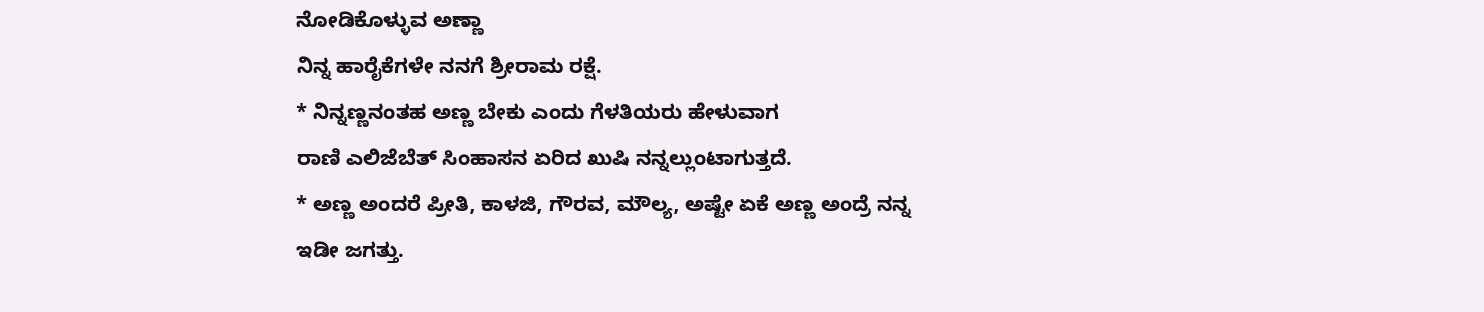ನೋಡಿಕೊಳ್ಳುವ ಅಣ್ಣಾ
ನಿನ್ನ ಹಾರೈಕೆಗಳೇ ನನಗೆ ಶ್ರೀರಾಮ ರಕ್ಷೆ.
* ನಿನ್ನಣ್ಣನಂತಹ ಅಣ್ಣ ಬೇಕು ಎಂದು ಗೆಳತಿಯರು ಹೇಳುವಾಗ
ರಾಣಿ ಎಲಿಜೆಬೆತ್ ಸಿಂಹಾಸನ ಏರಿದ ಖುಷಿ ನನ್ನಲ್ಲುಂಟಾಗುತ್ತದೆ.
* ಅಣ್ಣ ಅಂದರೆ ಪ್ರೀತಿ, ಕಾಳಜಿ, ಗೌರವ, ಮೌಲ್ಯ, ಅಷ್ಟೇ ಏಕೆ ಅಣ್ಣ ಅಂದ್ರೆ ನನ್ನ ಇಡೀ ಜಗತ್ತು.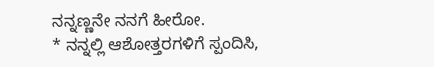ನನ್ನಣ್ಣನೇ ನನಗೆ ಹೀರೋ.
* ನನ್ನಲ್ಲಿ ಆಶೋತ್ತರಗಳಿಗೆ ಸ್ಪಂದಿಸಿ,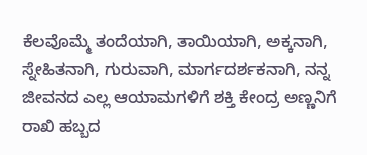ಕೆಲವೊಮ್ಮೆ ತಂದೆಯಾಗಿ, ತಾಯಿಯಾಗಿ, ಅಕ್ಕನಾಗಿ, ಸ್ನೇಹಿತನಾಗಿ, ಗುರುವಾಗಿ, ಮಾರ್ಗದರ್ಶಕನಾಗಿ, ನನ್ನ ಜೀವನದ ಎಲ್ಲ ಆಯಾಮಗಳಿಗೆ ಶಕ್ತಿ ಕೇಂದ್ರ ಅಣ್ಣನಿಗೆ ರಾಖಿ ಹಬ್ಬದ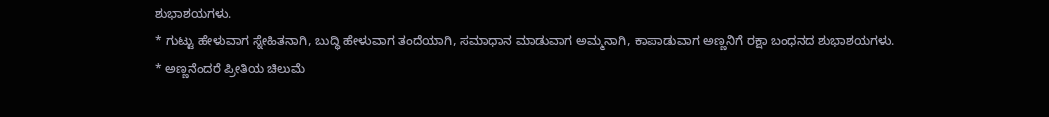ಶುಭಾಶಯಗಳು.
* ಗುಟ್ಟು ಹೇಳುವಾಗ ಸ್ನೇಹಿತನಾಗಿ, ಬುದ್ಧಿ ಹೇಳುವಾಗ ತಂದೆಯಾಗಿ, ಸಮಾಧಾನ ಮಾಡುವಾಗ ಅಮ್ಮನಾಗಿ, ಕಾಪಾಡುವಾಗ ಅಣ್ಣನಿಗೆ ರಕ್ಷಾ ಬಂಧನದ ಶುಭಾಶಯಗಳು.
* ಅಣ್ಣನೆಂದರೆ ಪ್ರೀತಿಯ ಚಿಲುಮೆ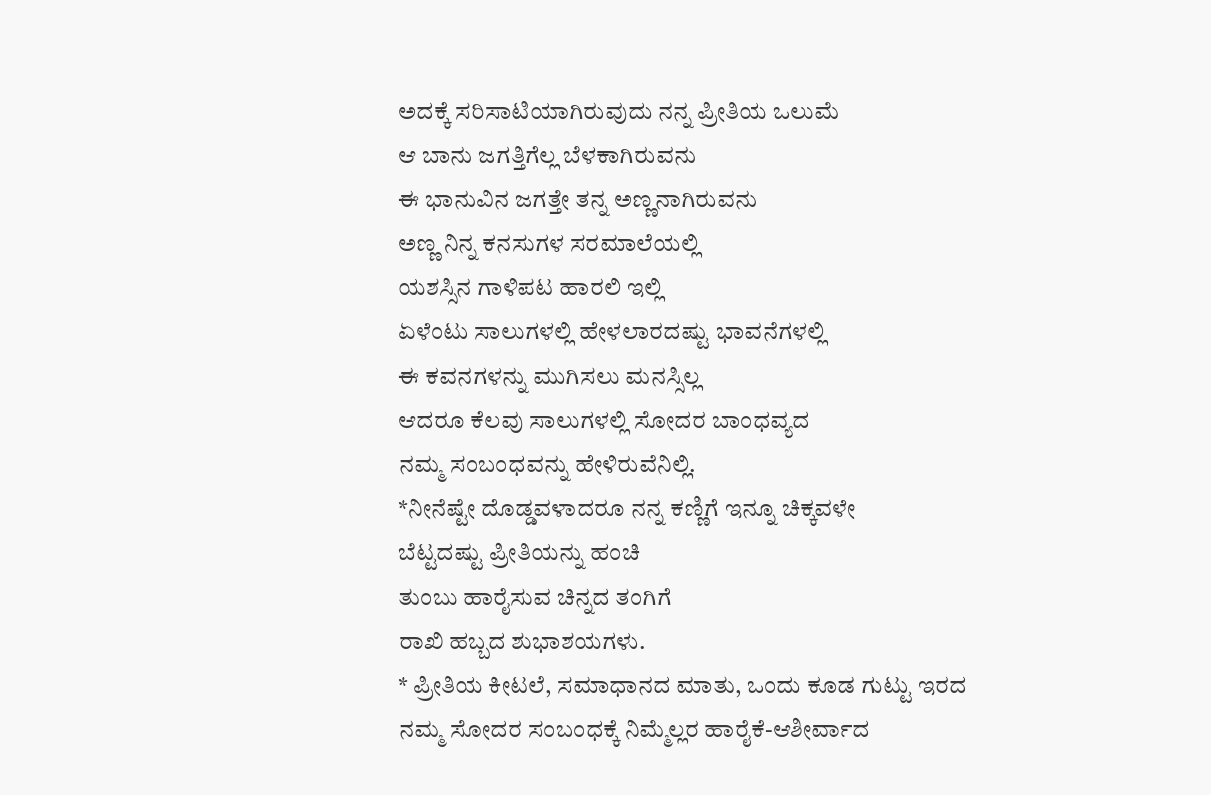ಅದಕ್ಕೆ ಸರಿಸಾಟಿಯಾಗಿರುವುದು ನನ್ನ ಪ್ರೀತಿಯ ಒಲುಮೆ
ಆ ಬಾನು ಜಗತ್ತಿಗೆಲ್ಲ ಬೆಳಕಾಗಿರುವನು
ಈ ಭಾನುವಿನ ಜಗತ್ತೇ ತನ್ನ ಅಣ್ಣನಾಗಿರುವನು
ಅಣ್ಣ ನಿನ್ನ ಕನಸುಗಳ ಸರಮಾಲೆಯಲ್ಲಿ
ಯಶಸ್ಸಿನ ಗಾಳಿಪಟ ಹಾರಲಿ ಇಲ್ಲಿ
ಏಳೆಂಟು ಸಾಲುಗಳಲ್ಲಿ ಹೇಳಲಾರದಷ್ಟು ಭಾವನೆಗಳಲ್ಲಿ
ಈ ಕವನಗಳನ್ನು ಮುಗಿಸಲು ಮನಸ್ಸಿಲ್ಲ
ಆದರೂ ಕೆಲವು ಸಾಲುಗಳಲ್ಲಿ ಸೋದರ ಬಾಂಧವ್ಯದ
ನಮ್ಮ ಸಂಬಂಧವನ್ನು ಹೇಳಿರುವೆನಿಲ್ಲಿ.
*ನೀನೆಷ್ಟೇ ದೊಡ್ಡವಳಾದರೂ ನನ್ನ ಕಣ್ಣಿಗೆ ಇನ್ನೂ ಚಿಕ್ಕವಳೇ
ಬೆಟ್ಟದಷ್ಟು ಪ್ರೀತಿಯನ್ನು ಹಂಚಿ
ತುಂಬು ಹಾರೈಸುವ ಚಿನ್ನದ ತಂಗಿಗೆ
ರಾಖಿ ಹಬ್ಬದ ಶುಭಾಶಯಗಳು.
* ಪ್ರೀತಿಯ ಕೀಟಲೆ, ಸಮಾಧಾನದ ಮಾತು, ಒಂದು ಕೂಡ ಗುಟ್ಟು ಇರದ
ನಮ್ಮ ಸೋದರ ಸಂಬಂಧಕ್ಕೆ ನಿಮ್ಮೆಲ್ಲರ ಹಾರೈಕೆ-ಆಶೀರ್ವಾದ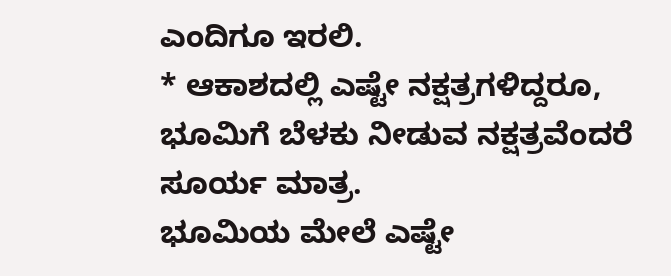ಎಂದಿಗೂ ಇರಲಿ.
* ಆಕಾಶದಲ್ಲಿ ಎಷ್ಟೇ ನಕ್ಷತ್ರಗಳಿದ್ದರೂ, ಭೂಮಿಗೆ ಬೆಳಕು ನೀಡುವ ನಕ್ಷತ್ರವೆಂದರೆ ಸೂರ್ಯ ಮಾತ್ರ.
ಭೂಮಿಯ ಮೇಲೆ ಎಷ್ಟೇ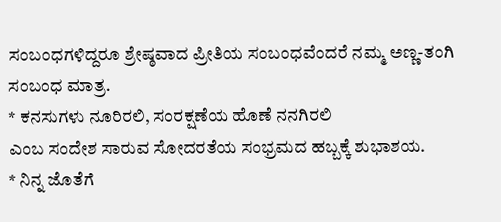ಸಂಬಂಧಗಳಿದ್ದರೂ ಶ್ರೇಷ್ಠವಾದ ಪ್ರೀತಿಯ ಸಂಬಂಧವೆಂದರೆ ನಮ್ಮ ಅಣ್ಣ-ತಂಗಿ ಸಂಬಂಧ ಮಾತ್ರ.
* ಕನಸುಗಳು ನೂರಿರಲಿ, ಸಂರಕ್ಷಣೆಯ ಹೊಣೆ ನನಗಿರಲಿ
ಎಂಬ ಸಂದೇಶ ಸಾರುವ ಸೋದರತೆಯ ಸಂಭ್ರಮದ ಹಬ್ಬಕ್ಕೆ ಶುಭಾಶಯ.
* ನಿನ್ನ ಜೊತೆಗೆ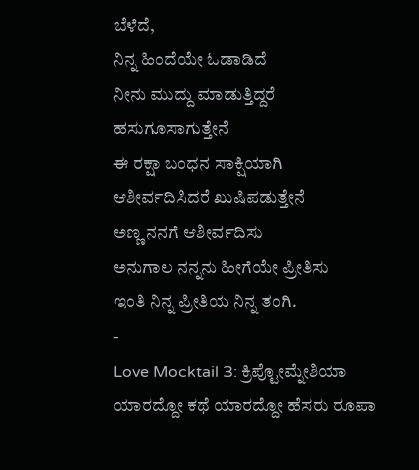ಬೆಳೆದೆ,
ನಿನ್ನ ಹಿಂದೆಯೇ ಓಡಾಡಿದೆ
ನೀನು ಮುದ್ದು ಮಾಡುತ್ತಿದ್ದರೆ ಹಸುಗೂಸಾಗುತ್ತೇನೆ
ಈ ರಕ್ಷಾ ಬಂಧನ ಸಾಕ್ಷಿಯಾಗಿ ಆಶೀರ್ವದಿಸಿದರೆ ಖುಷಿಪಡುತ್ತೇನೆ
ಅಣ್ಣ ನನಗೆ ಆಶೀರ್ವದಿಸು
ಅನುಗಾಲ ನನ್ನನು ಹೀಗೆಯೇ ಪ್ರೀತಿಸು
ಇಂತಿ ನಿನ್ನ ಪ್ರೀತಿಯ ನಿನ್ನ ತಂಗಿ.
-
Love Mocktail 3: ಕ್ರಿಪ್ಟೋಮ್ನೇಶಿಯಾ ಯಾರದ್ದೋ ಕಥೆ ಯಾರದ್ದೋ ಹೆಸರು ರೂಪಾ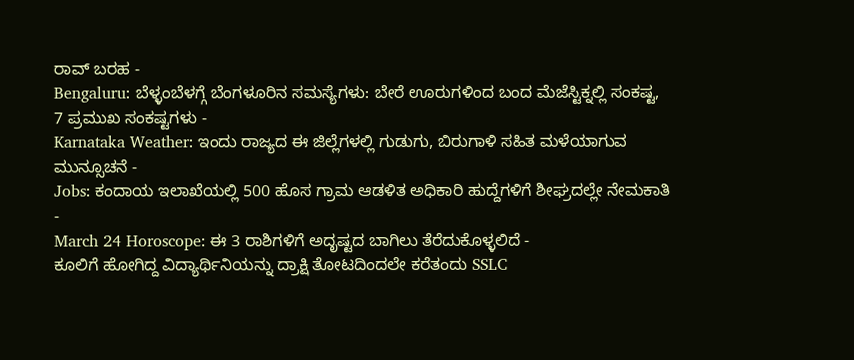ರಾವ್ ಬರಹ -
Bengaluru: ಬೆಳ್ಳಂಬೆಳಗ್ಗೆ ಬೆಂಗಳೂರಿನ ಸಮಸ್ಯೆಗಳು: ಬೇರೆ ಊರುಗಳಿಂದ ಬಂದ ಮೆಜೆಸ್ಟಿಕ್ನಲ್ಲಿ ಸಂಕಷ್ಟ, 7 ಪ್ರಮುಖ ಸಂಕಷ್ಟಗಳು -
Karnataka Weather: ಇಂದು ರಾಜ್ಯದ ಈ ಜಿಲ್ಲೆಗಳಲ್ಲಿ ಗುಡುಗು, ಬಿರುಗಾಳಿ ಸಹಿತ ಮಳೆಯಾಗುವ ಮುನ್ಸೂಚನೆ -
Jobs: ಕಂದಾಯ ಇಲಾಖೆಯಲ್ಲಿ 500 ಹೊಸ ಗ್ರಾಮ ಆಡಳಿತ ಅಧಿಕಾರಿ ಹುದ್ದೆಗಳಿಗೆ ಶೀಘ್ರದಲ್ಲೇ ನೇಮಕಾತಿ -
March 24 Horoscope: ಈ 3 ರಾಶಿಗಳಿಗೆ ಅದೃಷ್ಟದ ಬಾಗಿಲು ತೆರೆದುಕೊಳ್ಳಲಿದೆ -
ಕೂಲಿಗೆ ಹೋಗಿದ್ದ ವಿದ್ಯಾರ್ಥಿನಿಯನ್ನು ದ್ರಾಕ್ಷಿ ತೋಟದಿಂದಲೇ ಕರೆತಂದು SSLC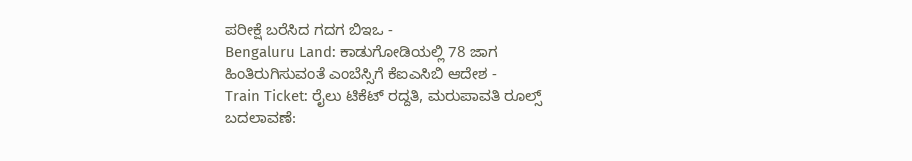ಪರೀಕ್ಷೆ ಬರೆಸಿದ ಗದಗ ಬಿಇಒ -
Bengaluru Land: ಕಾಡುಗೋಡಿಯಲ್ಲಿ 78 ಜಾಗ ಹಿಂತಿರುಗಿಸುವಂತೆ ಎಂಬೆಸ್ಸಿಗೆ ಕೆಐಎಸಿಬಿ ಆದೇಶ -
Train Ticket: ರೈಲು ಟಿಕೆಟ್ ರದ್ದತಿ, ಮರುಪಾವತಿ ರೂಲ್ಸ್ ಬದಲಾವಣೆ: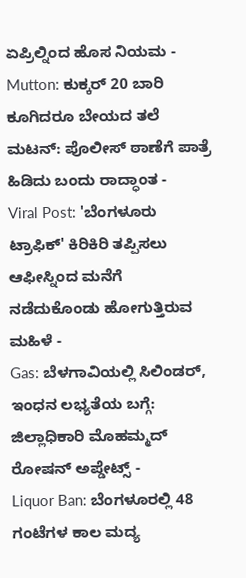ಏಪ್ರಿಲ್ನಿಂದ ಹೊಸ ನಿಯಮ -
Mutton: ಕುಕ್ಕರ್ 20 ಬಾರಿ ಕೂಗಿದರೂ ಬೇಯದ ತಲೆ ಮಟನ್: ಪೊಲೀಸ್ ಠಾಣೆಗೆ ಪಾತ್ರೆ ಹಿಡಿದು ಬಂದು ರಾದ್ಧಾಂತ -
Viral Post: 'ಬೆಂಗಳೂರು ಟ್ರಾಫಿಕ್' ಕಿರಿಕಿರಿ ತಪ್ಪಿಸಲು ಆಫೀಸ್ನಿಂದ ಮನೆಗೆ ನಡೆದುಕೊಂಡು ಹೋಗುತ್ತಿರುವ ಮಹಿಳೆ -
Gas: ಬೆಳಗಾವಿಯಲ್ಲಿ ಸಿಲಿಂಡರ್, ಇಂಧನ ಲಭ್ಯತೆಯ ಬಗ್ಗೆ: ಜಿಲ್ಲಾಧಿಕಾರಿ ಮೊಹಮ್ಮದ್ ರೋಷನ್ ಅಪ್ಡೇಟ್ಸ್ -
Liquor Ban: ಬೆಂಗಳೂರಲ್ಲಿ 48 ಗಂಟೆಗಳ ಕಾಲ ಮದ್ಯ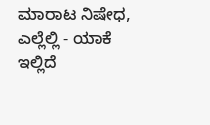ಮಾರಾಟ ನಿಷೇಧ, ಎಲ್ಲೆಲ್ಲಿ - ಯಾಕೆ ಇಲ್ಲಿದೆ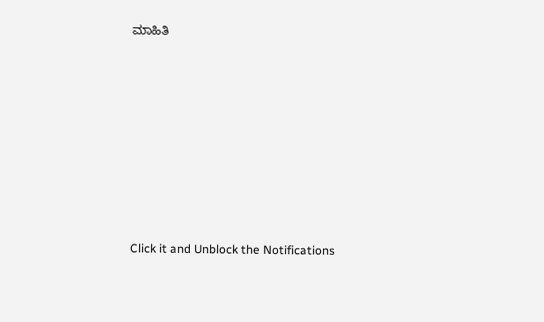ಮಾಹಿತಿ












Click it and Unblock the Notifications